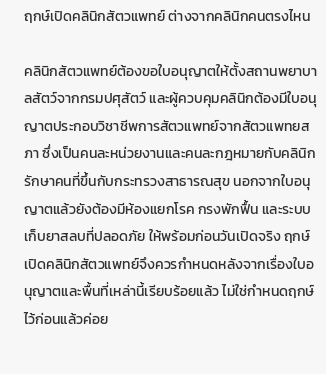ฤกษ์เปิดคลินิกสัตวแพทย์ ต่างจากคลินิกคนตรงไหน

คลินิกสัตวแพทย์ต้องขอใบอนุญาตให้ตั้งสถานพยาบาลสัตว์จากกรมปศุสัตว์ และผู้ควบคุมคลินิกต้องมีใบอนุญาตประกอบวิชาชีพการสัตวแพทย์จากสัตวแพทยสภา ซึ่งเป็นคนละหน่วยงานและคนละกฎหมายกับคลินิกรักษาคนที่ขึ้นกับกระทรวงสาธารณสุข นอกจากใบอนุญาตแล้วยังต้องมีห้องแยกโรค กรงพักฟื้น และระบบเก็บยาสลบที่ปลอดภัย ให้พร้อมก่อนวันเปิดจริง ฤกษ์เปิดคลินิกสัตวแพทย์จึงควรกำหนดหลังจากเรื่องใบอนุญาตและพื้นที่เหล่านี้เรียบร้อยแล้ว ไม่ใช่กำหนดฤกษ์ไว้ก่อนแล้วค่อย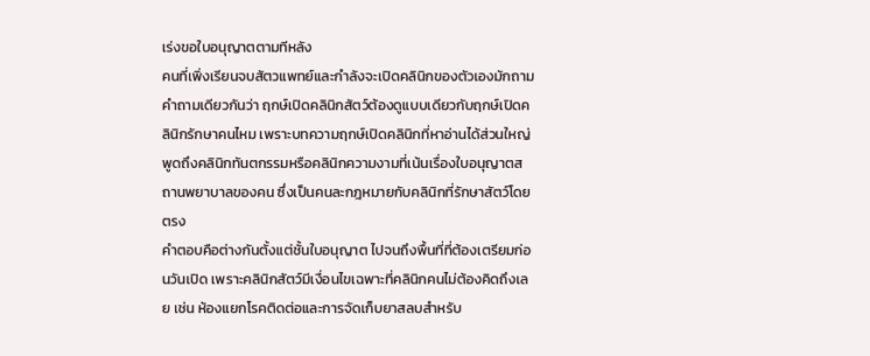เร่งขอใบอนุญาตตามทีหลัง
คนที่เพิ่งเรียนจบสัตวแพทย์และกำลังจะเปิดคลินิกของตัวเองมักถามคำถามเดียวกันว่า ฤกษ์เปิดคลินิกสัตว์ต้องดูแบบเดียวกับฤกษ์เปิดคลินิกรักษาคนไหม เพราะบทความฤกษ์เปิดคลินิกที่หาอ่านได้ส่วนใหญ่พูดถึงคลินิกทันตกรรมหรือคลินิกความงามที่เน้นเรื่องใบอนุญาตสถานพยาบาลของคน ซึ่งเป็นคนละกฎหมายกับคลินิกที่รักษาสัตว์โดยตรง
คำตอบคือต่างกันตั้งแต่ชั้นใบอนุญาต ไปจนถึงพื้นที่ที่ต้องเตรียมก่อนวันเปิด เพราะคลินิกสัตว์มีเงื่อนไขเฉพาะที่คลินิกคนไม่ต้องคิดถึงเลย เช่น ห้องแยกโรคติดต่อและการจัดเก็บยาสลบสำหรับ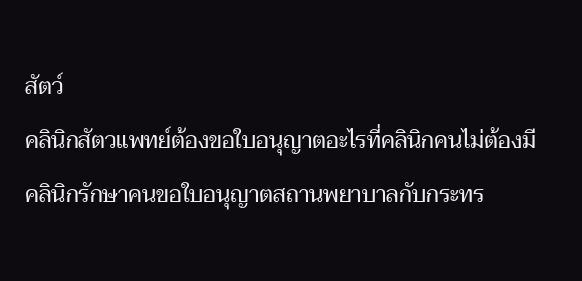สัตว์
คลินิกสัตวแพทย์ต้องขอใบอนุญาตอะไรที่คลินิกคนไม่ต้องมี
คลินิกรักษาคนขอใบอนุญาตสถานพยาบาลกับกระทร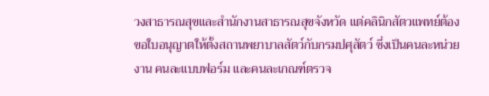วงสาธารณสุขและสำนักงานสาธารณสุขจังหวัด แต่คลินิกสัตวแพทย์ต้องขอใบอนุญาตให้ตั้งสถานพยาบาลสัตว์กับกรมปศุสัตว์ ซึ่งเป็นคนละหน่วยงาน คนละแบบฟอร์ม และคนละเกณฑ์ตรวจ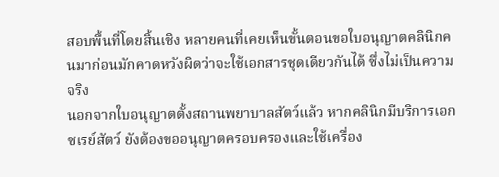สอบพื้นที่โดยสิ้นเชิง หลายคนที่เคยเห็นขั้นตอนขอใบอนุญาตคลินิกคนมาก่อนมักคาดหวังผิดว่าจะใช้เอกสารชุดเดียวกันได้ ซึ่งไม่เป็นความจริง
นอกจากใบอนุญาตตั้งสถานพยาบาลสัตว์แล้ว หากคลินิกมีบริการเอกซเรย์สัตว์ ยังต้องขออนุญาตครอบครองและใช้เครื่อง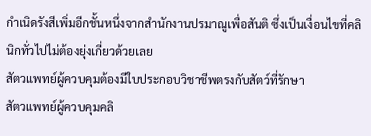กำเนิดรังสีเพิ่มอีกชั้นหนึ่งจากสำนักงานปรมาณูเพื่อสันติ ซึ่งเป็นเงื่อนไขที่คลินิกทั่วไปไม่ต้องยุ่งเกี่ยวด้วยเลย
สัตวแพทย์ผู้ควบคุมต้องมีใบประกอบวิชาชีพตรงกับสัตว์ที่รักษา
สัตวแพทย์ผู้ควบคุมคลิ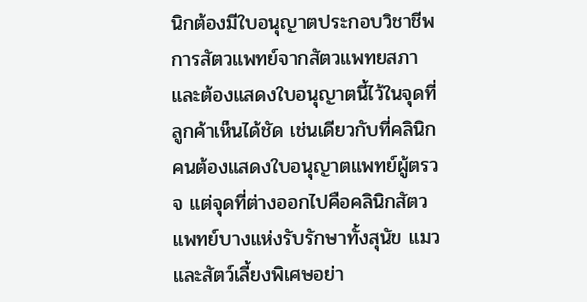นิกต้องมีใบอนุญาตประกอบวิชาชีพการสัตวแพทย์จากสัตวแพทยสภา และต้องแสดงใบอนุญาตนี้ไว้ในจุดที่ลูกค้าเห็นได้ชัด เช่นเดียวกับที่คลินิกคนต้องแสดงใบอนุญาตแพทย์ผู้ตรวจ แต่จุดที่ต่างออกไปคือคลินิกสัตวแพทย์บางแห่งรับรักษาทั้งสุนัข แมว และสัตว์เลี้ยงพิเศษอย่า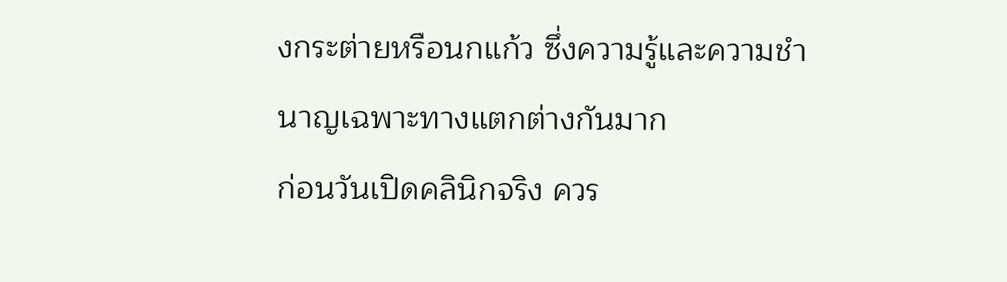งกระต่ายหรือนกแก้ว ซึ่งความรู้และความชำนาญเฉพาะทางแตกต่างกันมาก
ก่อนวันเปิดคลินิกจริง ควร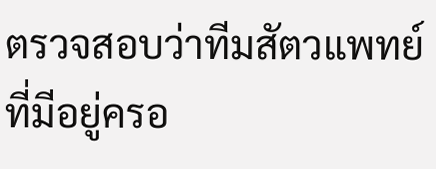ตรวจสอบว่าทีมสัตวแพทย์ที่มีอยู่ครอ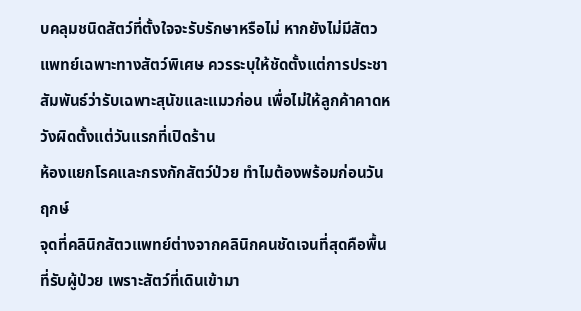บคลุมชนิดสัตว์ที่ตั้งใจจะรับรักษาหรือไม่ หากยังไม่มีสัตวแพทย์เฉพาะทางสัตว์พิเศษ ควรระบุให้ชัดตั้งแต่การประชาสัมพันธ์ว่ารับเฉพาะสุนัขและแมวก่อน เพื่อไม่ให้ลูกค้าคาดหวังผิดตั้งแต่วันแรกที่เปิดร้าน
ห้องแยกโรคและกรงกักสัตว์ป่วย ทำไมต้องพร้อมก่อนวันฤกษ์
จุดที่คลินิกสัตวแพทย์ต่างจากคลินิกคนชัดเจนที่สุดคือพื้นที่รับผู้ป่วย เพราะสัตว์ที่เดินเข้ามา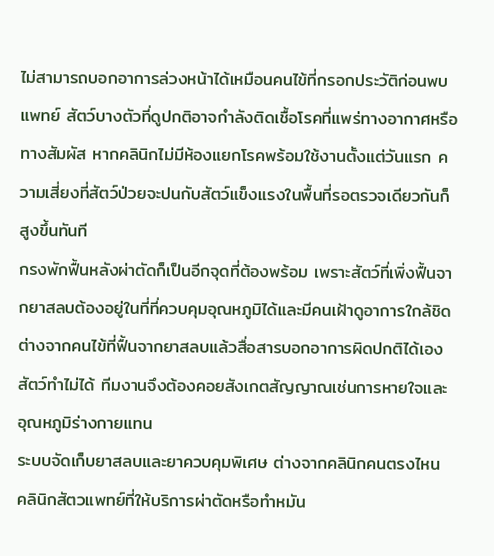ไม่สามารถบอกอาการล่วงหน้าได้เหมือนคนไข้ที่กรอกประวัติก่อนพบแพทย์ สัตว์บางตัวที่ดูปกติอาจกำลังติดเชื้อโรคที่แพร่ทางอากาศหรือทางสัมผัส หากคลินิกไม่มีห้องแยกโรคพร้อมใช้งานตั้งแต่วันแรก ความเสี่ยงที่สัตว์ป่วยจะปนกับสัตว์แข็งแรงในพื้นที่รอตรวจเดียวกันก็สูงขึ้นทันที
กรงพักฟื้นหลังผ่าตัดก็เป็นอีกจุดที่ต้องพร้อม เพราะสัตว์ที่เพิ่งฟื้นจากยาสลบต้องอยู่ในที่ที่ควบคุมอุณหภูมิได้และมีคนเฝ้าดูอาการใกล้ชิด ต่างจากคนไข้ที่ฟื้นจากยาสลบแล้วสื่อสารบอกอาการผิดปกติได้เอง สัตว์ทำไม่ได้ ทีมงานจึงต้องคอยสังเกตสัญญาณเช่นการหายใจและอุณหภูมิร่างกายแทน
ระบบจัดเก็บยาสลบและยาควบคุมพิเศษ ต่างจากคลินิกคนตรงไหน
คลินิกสัตวแพทย์ที่ให้บริการผ่าตัดหรือทำหมัน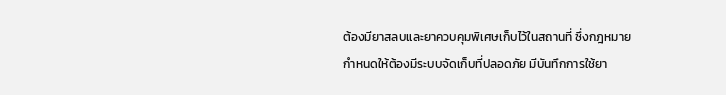ต้องมียาสลบและยาควบคุมพิเศษเก็บไว้ในสถานที่ ซึ่งกฎหมายกำหนดให้ต้องมีระบบจัดเก็บที่ปลอดภัย มีบันทึกการใช้ยา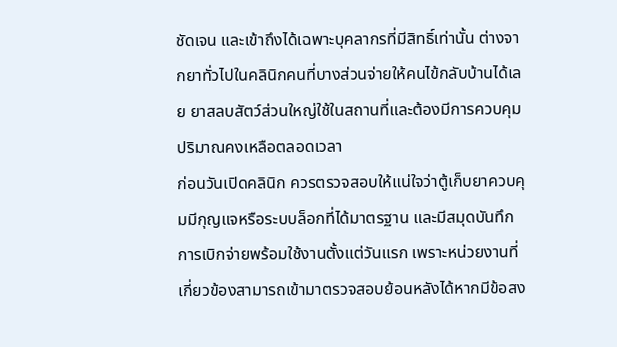ชัดเจน และเข้าถึงได้เฉพาะบุคลากรที่มีสิทธิ์เท่านั้น ต่างจากยาทั่วไปในคลินิกคนที่บางส่วนจ่ายให้คนไข้กลับบ้านได้เลย ยาสลบสัตว์ส่วนใหญ่ใช้ในสถานที่และต้องมีการควบคุมปริมาณคงเหลือตลอดเวลา
ก่อนวันเปิดคลินิก ควรตรวจสอบให้แน่ใจว่าตู้เก็บยาควบคุมมีกุญแจหรือระบบล็อกที่ได้มาตรฐาน และมีสมุดบันทึกการเบิกจ่ายพร้อมใช้งานตั้งแต่วันแรก เพราะหน่วยงานที่เกี่ยวข้องสามารถเข้ามาตรวจสอบย้อนหลังได้หากมีข้อสง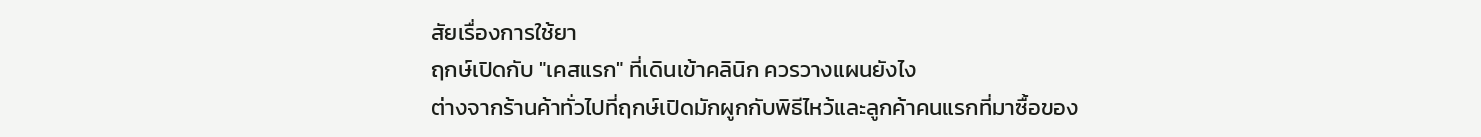สัยเรื่องการใช้ยา
ฤกษ์เปิดกับ "เคสแรก" ที่เดินเข้าคลินิก ควรวางแผนยังไง
ต่างจากร้านค้าทั่วไปที่ฤกษ์เปิดมักผูกกับพิธีไหว้และลูกค้าคนแรกที่มาซื้อของ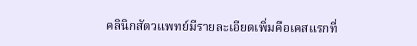คลินิกสัตวแพทย์มีรายละเอียดเพิ่มคือเคสแรกที่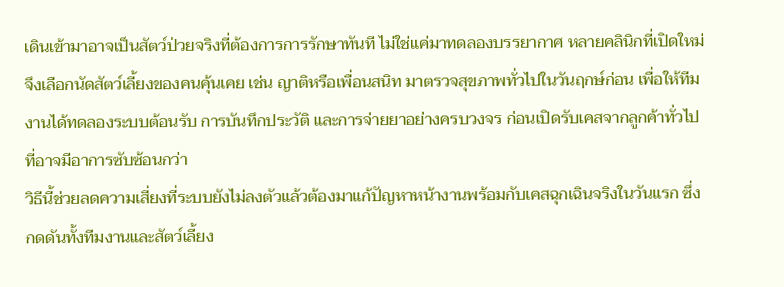เดินเข้ามาอาจเป็นสัตว์ป่วยจริงที่ต้องการการรักษาทันที ไม่ใช่แค่มาทดลองบรรยากาศ หลายคลินิกที่เปิดใหม่จึงเลือกนัดสัตว์เลี้ยงของคนคุ้นเคย เช่น ญาติหรือเพื่อนสนิท มาตรวจสุขภาพทั่วไปในวันฤกษ์ก่อน เพื่อให้ทีมงานได้ทดลองระบบต้อนรับ การบันทึกประวัติ และการจ่ายยาอย่างครบวงจร ก่อนเปิดรับเคสจากลูกค้าทั่วไปที่อาจมีอาการซับซ้อนกว่า
วิธีนี้ช่วยลดความเสี่ยงที่ระบบยังไม่ลงตัวแล้วต้องมาแก้ปัญหาหน้างานพร้อมกับเคสฉุกเฉินจริงในวันแรก ซึ่งกดดันทั้งทีมงานและสัตว์เลี้ยง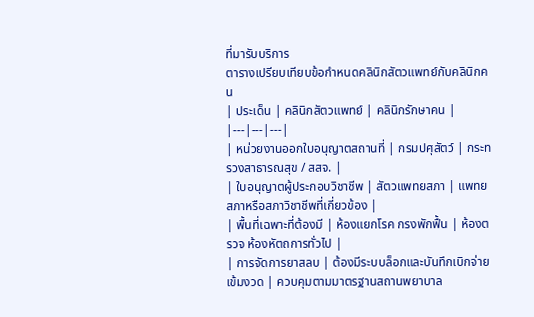ที่มารับบริการ
ตารางเปรียบเทียบข้อกำหนดคลินิกสัตวแพทย์กับคลินิกคน
| ประเด็น | คลินิกสัตวแพทย์ | คลินิกรักษาคน |
|---|---|---|
| หน่วยงานออกใบอนุญาตสถานที่ | กรมปศุสัตว์ | กระทรวงสาธารณสุข / สสจ. |
| ใบอนุญาตผู้ประกอบวิชาชีพ | สัตวแพทยสภา | แพทยสภาหรือสภาวิชาชีพที่เกี่ยวข้อง |
| พื้นที่เฉพาะที่ต้องมี | ห้องแยกโรค กรงพักฟื้น | ห้องตรวจ ห้องหัตถการทั่วไป |
| การจัดการยาสลบ | ต้องมีระบบล็อกและบันทึกเบิกจ่ายเข้มงวด | ควบคุมตามมาตรฐานสถานพยาบาล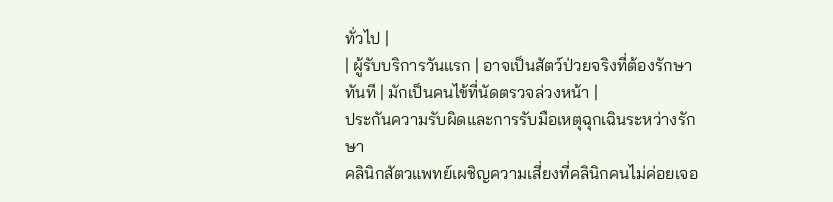ทั่วไป |
| ผู้รับบริการวันแรก | อาจเป็นสัตว์ป่วยจริงที่ต้องรักษาทันที | มักเป็นคนไข้ที่นัดตรวจล่วงหน้า |
ประกันความรับผิดและการรับมือเหตุฉุกเฉินระหว่างรักษา
คลินิกสัตวแพทย์เผชิญความเสี่ยงที่คลินิกคนไม่ค่อยเจอ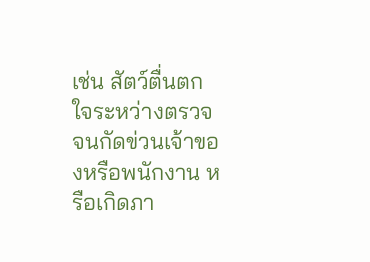เช่น สัตว์ตื่นตกใจระหว่างตรวจจนกัดข่วนเจ้าของหรือพนักงาน หรือเกิดภา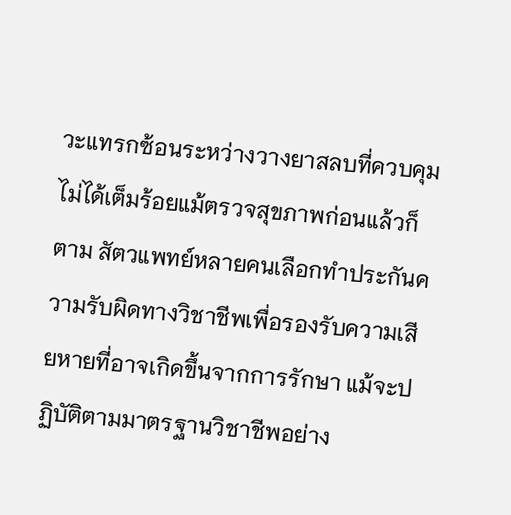วะแทรกซ้อนระหว่างวางยาสลบที่ควบคุมไม่ได้เต็มร้อยแม้ตรวจสุขภาพก่อนแล้วก็ตาม สัตวแพทย์หลายคนเลือกทำประกันความรับผิดทางวิชาชีพเพื่อรองรับความเสียหายที่อาจเกิดขึ้นจากการรักษา แม้จะปฏิบัติตามมาตรฐานวิชาชีพอย่าง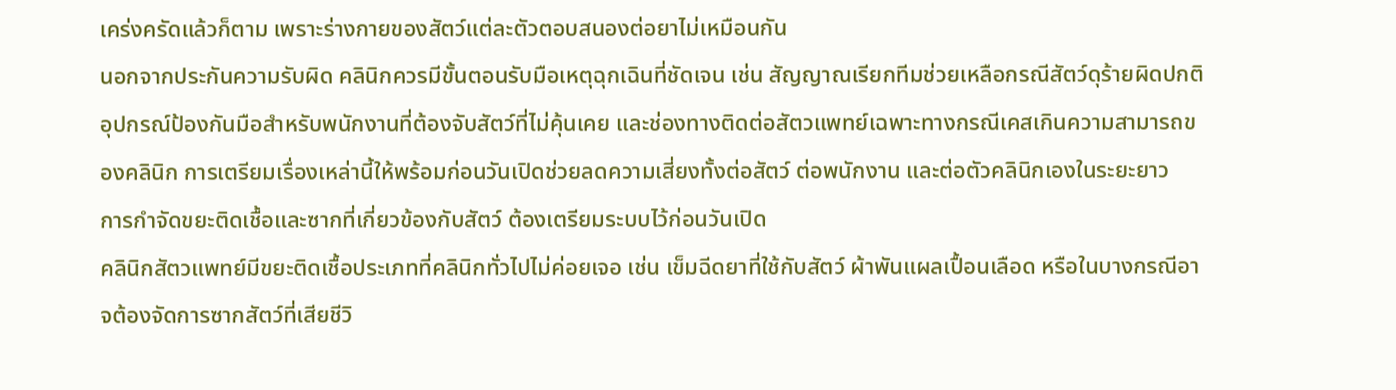เคร่งครัดแล้วก็ตาม เพราะร่างกายของสัตว์แต่ละตัวตอบสนองต่อยาไม่เหมือนกัน
นอกจากประกันความรับผิด คลินิกควรมีขั้นตอนรับมือเหตุฉุกเฉินที่ชัดเจน เช่น สัญญาณเรียกทีมช่วยเหลือกรณีสัตว์ดุร้ายผิดปกติ อุปกรณ์ป้องกันมือสำหรับพนักงานที่ต้องจับสัตว์ที่ไม่คุ้นเคย และช่องทางติดต่อสัตวแพทย์เฉพาะทางกรณีเคสเกินความสามารถของคลินิก การเตรียมเรื่องเหล่านี้ให้พร้อมก่อนวันเปิดช่วยลดความเสี่ยงทั้งต่อสัตว์ ต่อพนักงาน และต่อตัวคลินิกเองในระยะยาว
การกำจัดขยะติดเชื้อและซากที่เกี่ยวข้องกับสัตว์ ต้องเตรียมระบบไว้ก่อนวันเปิด
คลินิกสัตวแพทย์มีขยะติดเชื้อประเภทที่คลินิกทั่วไปไม่ค่อยเจอ เช่น เข็มฉีดยาที่ใช้กับสัตว์ ผ้าพันแผลเปื้อนเลือด หรือในบางกรณีอาจต้องจัดการซากสัตว์ที่เสียชีวิ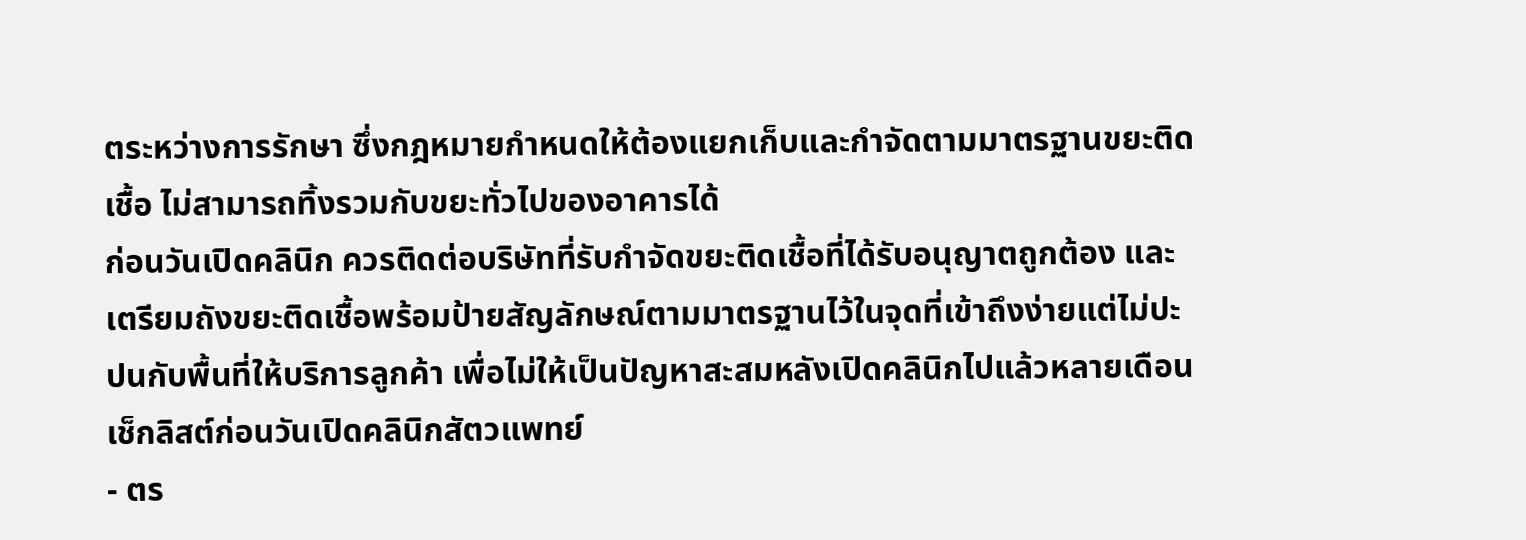ตระหว่างการรักษา ซึ่งกฎหมายกำหนดให้ต้องแยกเก็บและกำจัดตามมาตรฐานขยะติดเชื้อ ไม่สามารถทิ้งรวมกับขยะทั่วไปของอาคารได้
ก่อนวันเปิดคลินิก ควรติดต่อบริษัทที่รับกำจัดขยะติดเชื้อที่ได้รับอนุญาตถูกต้อง และเตรียมถังขยะติดเชื้อพร้อมป้ายสัญลักษณ์ตามมาตรฐานไว้ในจุดที่เข้าถึงง่ายแต่ไม่ปะปนกับพื้นที่ให้บริการลูกค้า เพื่อไม่ให้เป็นปัญหาสะสมหลังเปิดคลินิกไปแล้วหลายเดือน
เช็กลิสต์ก่อนวันเปิดคลินิกสัตวแพทย์
- ตร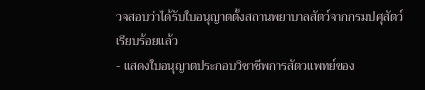วจสอบว่าได้รับใบอนุญาตตั้งสถานพยาบาลสัตว์จากกรมปศุสัตว์เรียบร้อยแล้ว
- แสดงใบอนุญาตประกอบวิชาชีพการสัตวแพทย์ของ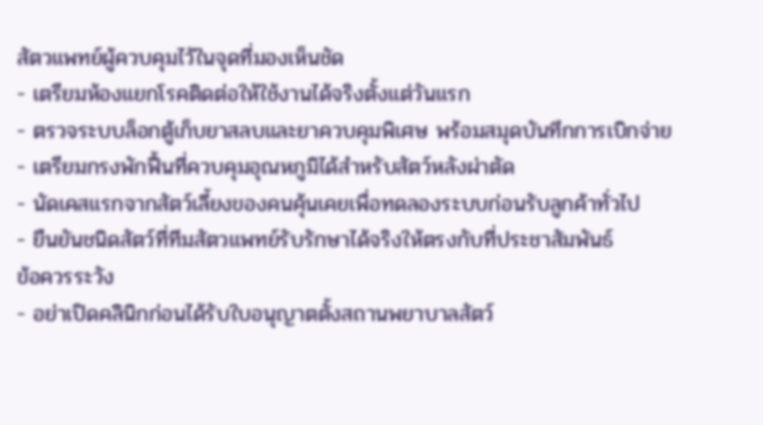สัตวแพทย์ผู้ควบคุมไว้ในจุดที่มองเห็นชัด
- เตรียมห้องแยกโรคติดต่อให้ใช้งานได้จริงตั้งแต่วันแรก
- ตรวจระบบล็อกตู้เก็บยาสลบและยาควบคุมพิเศษ พร้อมสมุดบันทึกการเบิกจ่าย
- เตรียมกรงพักฟื้นที่ควบคุมอุณหภูมิได้สำหรับสัตว์หลังผ่าตัด
- นัดเคสแรกจากสัตว์เลี้ยงของคนคุ้นเคยเพื่อทดลองระบบก่อนรับลูกค้าทั่วไป
- ยืนยันชนิดสัตว์ที่ทีมสัตวแพทย์รับรักษาได้จริงให้ตรงกับที่ประชาสัมพันธ์
ข้อควรระวัง
- อย่าเปิดคลินิกก่อนได้รับใบอนุญาตตั้งสถานพยาบาลสัตว์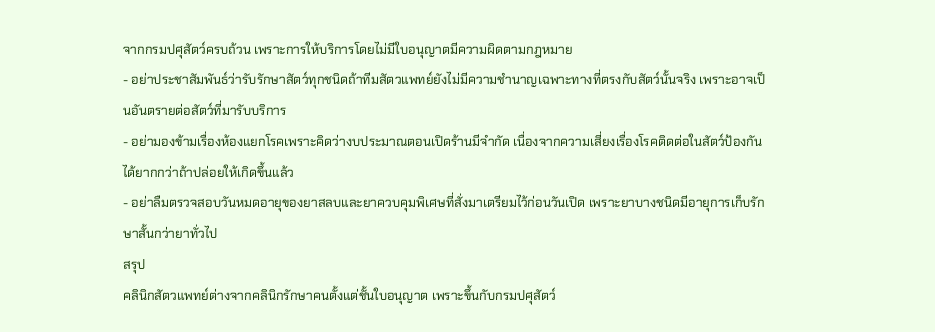จากกรมปศุสัตว์ครบถ้วน เพราะการให้บริการโดยไม่มีใบอนุญาตมีความผิดตามกฎหมาย
- อย่าประชาสัมพันธ์ว่ารับรักษาสัตว์ทุกชนิดถ้าทีมสัตวแพทย์ยังไม่มีความชำนาญเฉพาะทางที่ตรงกับสัตว์นั้นจริง เพราะอาจเป็นอันตรายต่อสัตว์ที่มารับบริการ
- อย่ามองข้ามเรื่องห้องแยกโรคเพราะคิดว่างบประมาณตอนเปิดร้านมีจำกัด เนื่องจากความเสี่ยงเรื่องโรคติดต่อในสัตว์ป้องกันได้ยากกว่าถ้าปล่อยให้เกิดขึ้นแล้ว
- อย่าลืมตรวจสอบวันหมดอายุของยาสลบและยาควบคุมพิเศษที่สั่งมาเตรียมไว้ก่อนวันเปิด เพราะยาบางชนิดมีอายุการเก็บรักษาสั้นกว่ายาทั่วไป
สรุป
คลินิกสัตวแพทย์ต่างจากคลินิกรักษาคนตั้งแต่ชั้นใบอนุญาต เพราะขึ้นกับกรมปศุสัตว์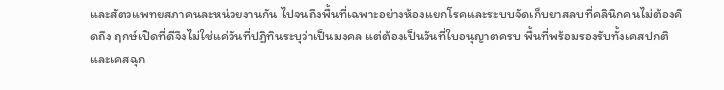และสัตวแพทยสภาคนละหน่วยงานกัน ไปจนถึงพื้นที่เฉพาะอย่างห้องแยกโรคและระบบจัดเก็บยาสลบที่คลินิกคนไม่ต้องคิดถึง ฤกษ์เปิดที่ดีจึงไม่ใช่แค่วันที่ปฏิทินระบุว่าเป็นมงคล แต่ต้องเป็นวันที่ใบอนุญาตครบ พื้นที่พร้อมรองรับทั้งเคสปกติและเคสฉุก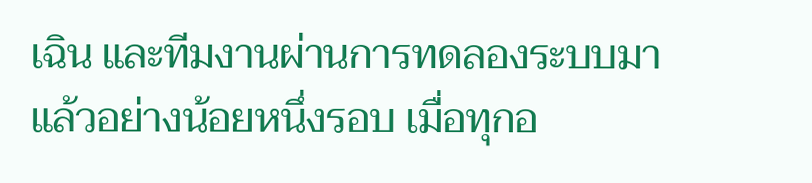เฉิน และทีมงานผ่านการทดลองระบบมาแล้วอย่างน้อยหนึ่งรอบ เมื่อทุกอ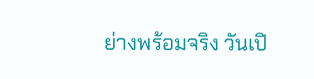ย่างพร้อมจริง วันเปิ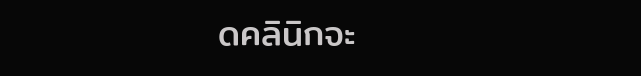ดคลินิกจะ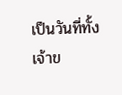เป็นวันที่ทั้งเจ้าข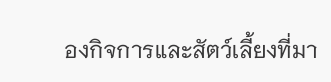องกิจการและสัตว์เลี้ยงที่มา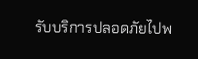รับบริการปลอดภัยไปพ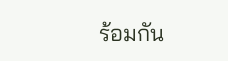ร้อมกัน